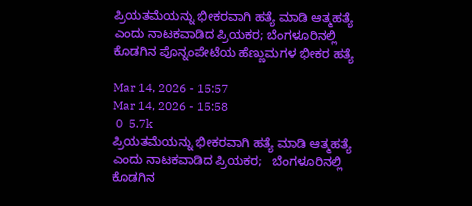ಪ್ರಿಯತಮೆಯನ್ನು ಭೀಕರವಾಗಿ ಹತ್ಯೆ ಮಾಡಿ ಆತ್ಮಹತ್ಯೆ ಎಂದು ನಾಟಕವಾಡಿದ ಪ್ರಿಯಕರ; ಬೆಂಗಳೂರಿನಲ್ಲಿ ಕೊಡಗಿನ ಪೊನ್ನಂಪೇಟೆಯ ಹೆಣ್ಣುಮಗಳ ಭೀಕರ ಹತ್ಯೆ

Mar 14, 2026 - 15:57
Mar 14, 2026 - 15:58
 0  5.7k
ಪ್ರಿಯತಮೆಯನ್ನು ಭೀಕರವಾಗಿ ಹತ್ಯೆ ಮಾಡಿ ಆತ್ಮಹತ್ಯೆ  ಎಂದು ನಾಟಕವಾಡಿದ ಪ್ರಿಯಕರ;   ಬೆಂಗಳೂರಿನಲ್ಲಿ ಕೊಡಗಿನ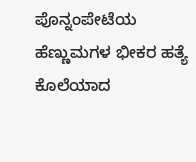ಪೊನ್ನಂಪೇಟೆಯ ಹೆಣ್ಣುಮಗಳ ಭೀಕರ ಹತ್ಯೆ
ಕೊಲೆಯಾದ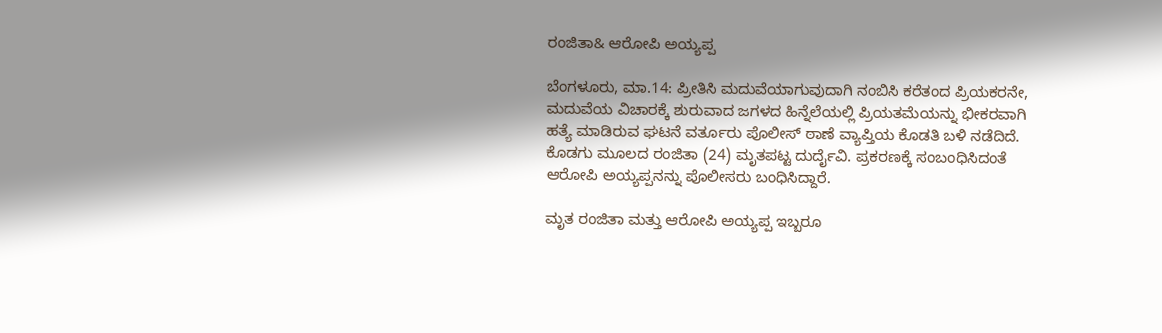ರಂಜಿತಾ& ಆರೋಪಿ ಅಯ್ಯಪ್ಪ

ಬೆಂಗಳೂರು, ಮಾ.14: ಪ್ರೀತಿಸಿ ಮದುವೆಯಾಗುವುದಾಗಿ ನಂಬಿಸಿ ಕರೆತಂದ ಪ್ರಿಯಕರನೇ, ಮದುವೆಯ ವಿಚಾರಕ್ಕೆ ಶುರುವಾದ ಜಗಳದ ಹಿನ್ನೆಲೆಯಲ್ಲಿ ಪ್ರಿಯತಮೆಯನ್ನು ಭೀಕರವಾಗಿ ಹತ್ಯೆ ಮಾಡಿರುವ ಘಟನೆ ವರ್ತೂರು ಪೊಲೀಸ್ ಠಾಣೆ ವ್ಯಾಪ್ತಿಯ ಕೊಡತಿ ಬಳಿ ನಡೆದಿದೆ. ಕೊಡಗು ಮೂಲದ ರಂಜಿತಾ (24) ಮೃತಪಟ್ಟ ದುರ್ದೈವಿ. ಪ್ರಕರಣಕ್ಕೆ ಸಂಬಂಧಿಸಿದಂತೆ ಆರೋಪಿ ಅಯ್ಯಪ್ಪನನ್ನು ಪೊಲೀಸರು ಬಂಧಿಸಿದ್ದಾರೆ.

ಮೃತ ರಂಜಿತಾ ಮತ್ತು ಆರೋಪಿ ಅಯ್ಯಪ್ಪ ಇಬ್ಬರೂ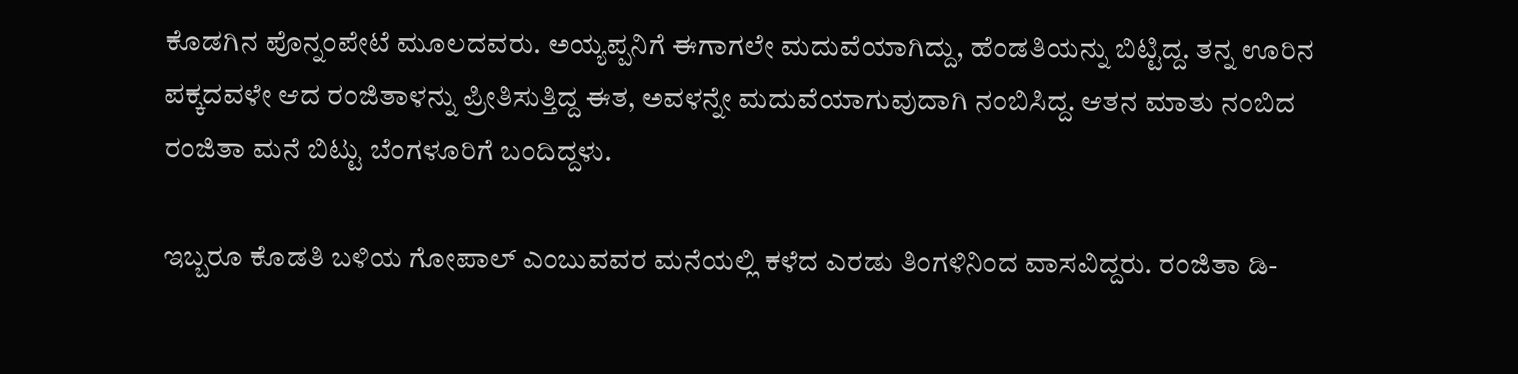ಕೊಡಗಿನ ಪೊನ್ನಂಪೇಟೆ ಮೂಲದವರು. ಅಯ್ಯಪ್ಪನಿಗೆ ಈಗಾಗಲೇ ಮದುವೆಯಾಗಿದ್ದು, ಹೆಂಡತಿಯನ್ನು ಬಿಟ್ಟಿದ್ದ. ತನ್ನ ಊರಿನ ಪಕ್ಕದವಳೇ ಆದ ರಂಜಿತಾಳನ್ನು ಪ್ರೀತಿಸುತ್ತಿದ್ದ ಈತ, ಅವಳನ್ನೇ ಮದುವೆಯಾಗುವುದಾಗಿ ನಂಬಿಸಿದ್ದ. ಆತನ ಮಾತು ನಂಬಿದ ರಂಜಿತಾ ಮನೆ ಬಿಟ್ಟು ಬೆಂಗಳೂರಿಗೆ ಬಂದಿದ್ದಳು.

ಇಬ್ಬರೂ ಕೊಡತಿ ಬಳಿಯ ಗೋಪಾಲ್ ಎಂಬುವವರ ಮನೆಯಲ್ಲಿ ಕಳೆದ ಎರಡು ತಿಂಗಳಿನಿಂದ ವಾಸವಿದ್ದರು. ರಂಜಿತಾ ಡಿ-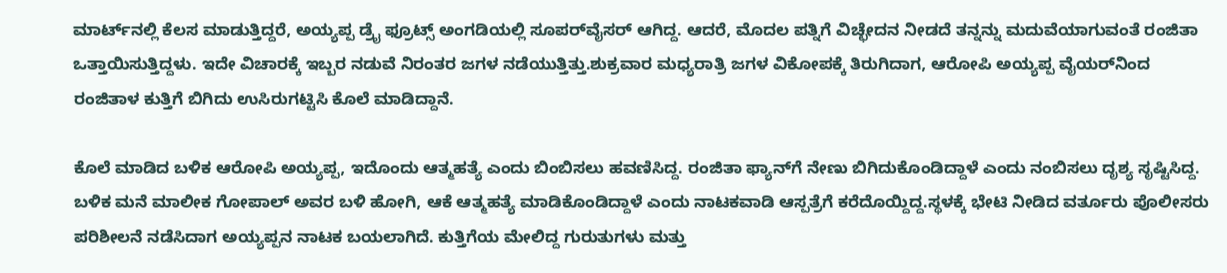ಮಾರ್ಟ್‌ನಲ್ಲಿ ಕೆಲಸ ಮಾಡುತ್ತಿದ್ದರೆ, ಅಯ್ಯಪ್ಪ ಡ್ರೈ ಫ್ರೂಟ್ಸ್ ಅಂಗಡಿಯಲ್ಲಿ ಸೂಪರ್‌ವೈಸರ್ ಆಗಿದ್ದ. ಆದರೆ, ಮೊದಲ ಪತ್ನಿಗೆ ವಿಚ್ಛೇದನ ನೀಡದೆ ತನ್ನನ್ನು ಮದುವೆಯಾಗುವಂತೆ ರಂಜಿತಾ ಒತ್ತಾಯಿಸುತ್ತಿದ್ದಳು. ಇದೇ ವಿಚಾರಕ್ಕೆ ಇಬ್ಬರ ನಡುವೆ ನಿರಂತರ ಜಗಳ ನಡೆಯುತ್ತಿತ್ತು.ಶುಕ್ರವಾರ ಮಧ್ಯರಾತ್ರಿ ಜಗಳ ವಿಕೋಪಕ್ಕೆ ತಿರುಗಿದಾಗ, ಆರೋಪಿ ಅಯ್ಯಪ್ಪ ವೈಯರ್‌ನಿಂದ ರಂಜಿತಾಳ ಕುತ್ತಿಗೆ ಬಿಗಿದು ಉಸಿರುಗಟ್ಟಿಸಿ ಕೊಲೆ ಮಾಡಿದ್ದಾನೆ.

ಕೊಲೆ ಮಾಡಿದ ಬಳಿಕ ಆರೋಪಿ ಅಯ್ಯಪ್ಪ, ಇದೊಂದು ಆತ್ಮಹತ್ಯೆ ಎಂದು ಬಿಂಬಿಸಲು ಹವಣಿಸಿದ್ದ. ರಂಜಿತಾ ಫ್ಯಾನ್‌ಗೆ ನೇಣು ಬಿಗಿದುಕೊಂಡಿದ್ದಾಳೆ ಎಂದು ನಂಬಿಸಲು ದೃಶ್ಯ ಸೃಷ್ಟಿಸಿದ್ದ. ಬಳಿಕ ಮನೆ ಮಾಲೀಕ ಗೋಪಾಲ್ ಅವರ ಬಳಿ ಹೋಗಿ, ಆಕೆ ಆತ್ಮಹತ್ಯೆ ಮಾಡಿಕೊಂಡಿದ್ದಾಳೆ ಎಂದು ನಾಟಕವಾಡಿ ಆಸ್ಪತ್ರೆಗೆ ಕರೆದೊಯ್ದಿದ್ದ.ಸ್ಥಳಕ್ಕೆ ಭೇಟಿ ನೀಡಿದ ವರ್ತೂರು ಪೊಲೀಸರು ಪರಿಶೀಲನೆ ನಡೆಸಿದಾಗ ಅಯ್ಯಪ್ಪನ ನಾಟಕ ಬಯಲಾಗಿದೆ. ಕುತ್ತಿಗೆಯ ಮೇಲಿದ್ದ ಗುರುತುಗಳು ಮತ್ತು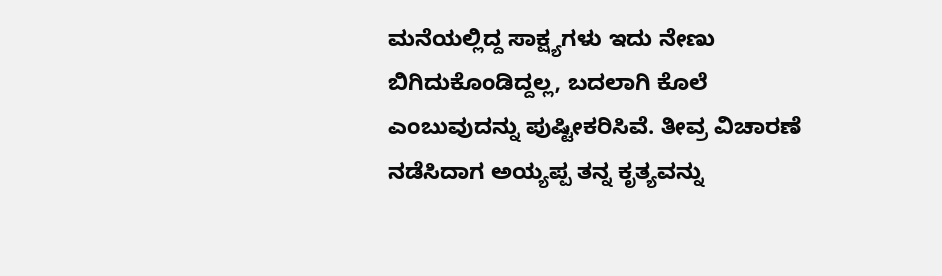ಮನೆಯಲ್ಲಿದ್ದ ಸಾಕ್ಷ್ಯಗಳು ಇದು ನೇಣು ಬಿಗಿದುಕೊಂಡಿದ್ದಲ್ಲ, ಬದಲಾಗಿ ಕೊಲೆ ಎಂಬುವುದನ್ನು ಪುಷ್ಟೀಕರಿಸಿವೆ. ತೀವ್ರ ವಿಚಾರಣೆ ನಡೆಸಿದಾಗ ಅಯ್ಯಪ್ಪ ತನ್ನ ಕೃತ್ಯವನ್ನು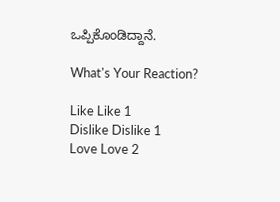ಒಪ್ಪಿಕೊಂಡಿದ್ದಾನೆ.

What's Your Reaction?

Like Like 1
Dislike Dislike 1
Love Love 2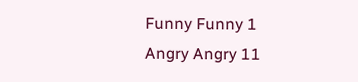Funny Funny 1
Angry Angry 11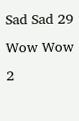Sad Sad 29
Wow Wow 2